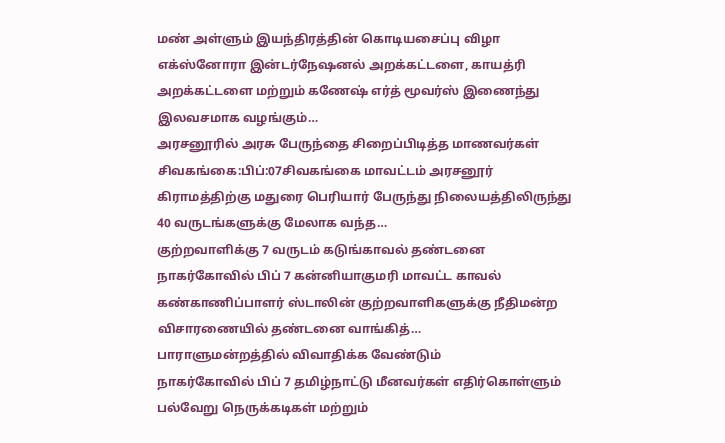மண் அள்ளும் இயந்திரத்தின் கொடியசைப்பு விழா
எக்ஸ்னோரா இன்டர்நேஷனல் அறக்கட்டளை, காயத்ரி அறக்கட்டளை மற்றும் கணேஷ் எர்த் மூவர்ஸ் இணைந்து இலவசமாக வழங்கும்…
அரசனூரில் அரசு பேருந்தை சிறைப்பிடித்த மாணவர்கள்
சிவகங்கை:பிப்:07சிவகங்கை மாவட்டம் அரசனூர் கிராமத்திற்கு மதுரை பெரியார் பேருந்து நிலையத்திலிருந்து 40 வருடங்களுக்கு மேலாக வந்த…
குற்றவாளிக்கு 7 வருடம் கடுங்காவல் தண்டனை
நாகர்கோவில் பிப் 7 கன்னியாகுமரி மாவட்ட காவல் கண்காணிப்பாளர் ஸ்டாலின் குற்றவாளிகளுக்கு நீதிமன்ற விசாரணையில் தண்டனை வாங்கித்…
பாராளுமன்றத்தில் விவாதிக்க வேண்டும்
நாகர்கோவில் பிப் 7 தமிழ்நாட்டு மீனவர்கள் எதிர்கொள்ளும் பல்வேறு நெருக்கடிகள் மற்றும்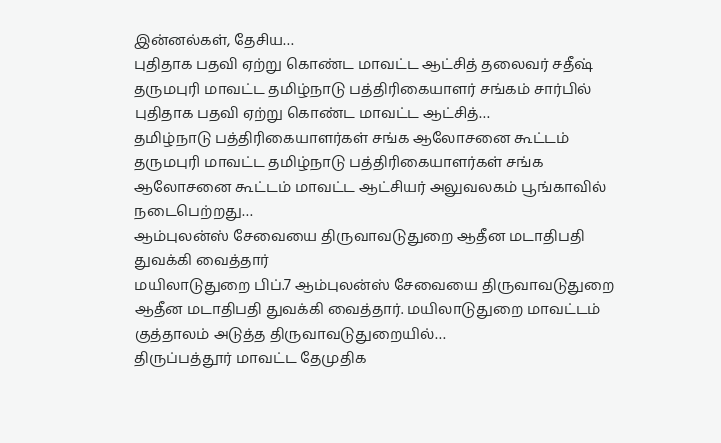இன்னல்கள், தேசிய…
புதிதாக பதவி ஏற்று கொண்ட மாவட்ட ஆட்சித் தலைவர் சதீஷ்
தருமபுரி மாவட்ட தமிழ்நாடு பத்திரிகையாளர் சங்கம் சார்பில் புதிதாக பதவி ஏற்று கொண்ட மாவட்ட ஆட்சித்…
தமிழ்நாடு பத்திரிகையாளர்கள் சங்க ஆலோசனை கூட்டம்
தருமபுரி மாவட்ட தமிழ்நாடு பத்திரிகையாளர்கள் சங்க ஆலோசனை கூட்டம் மாவட்ட ஆட்சியர் அலுவலகம் பூங்காவில் நடைபெற்றது…
ஆம்புலன்ஸ் சேவையை திருவாவடுதுறை ஆதீன மடாதிபதி துவக்கி வைத்தார்
மயிலாடுதுறை பிப்.7 ஆம்புலன்ஸ் சேவையை திருவாவடுதுறை ஆதீன மடாதிபதி துவக்கி வைத்தார். மயிலாடுதுறை மாவட்டம் குத்தாலம் அடுத்த திருவாவடுதுறையில்…
திருப்பத்தூர் மாவட்ட தேமுதிக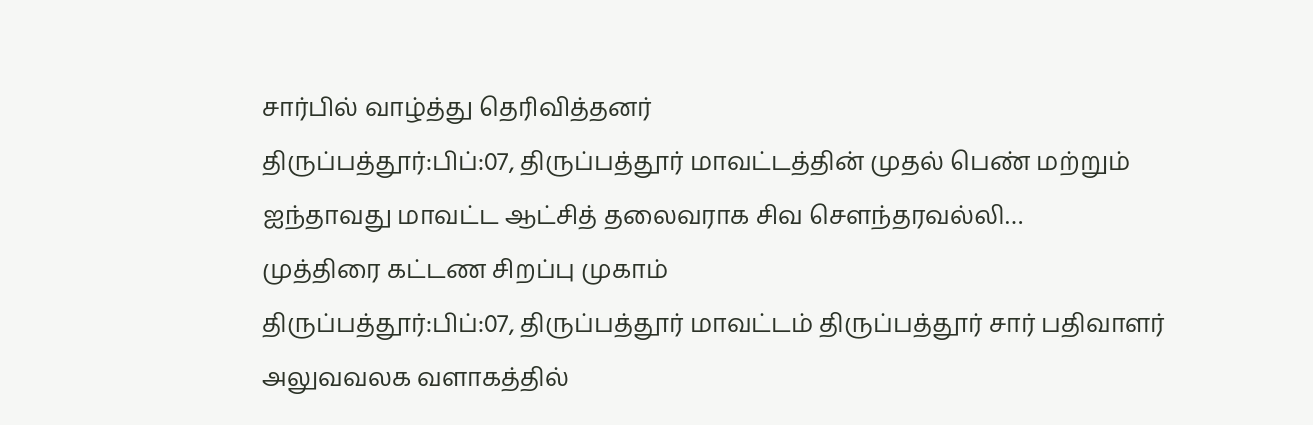சார்பில் வாழ்த்து தெரிவித்தனர்
திருப்பத்தூர்:பிப்:07, திருப்பத்தூர் மாவட்டத்தின் முதல் பெண் மற்றும் ஐந்தாவது மாவட்ட ஆட்சித் தலைவராக சிவ சௌந்தரவல்லி…
முத்திரை கட்டண சிறப்பு முகாம்
திருப்பத்தூர்:பிப்:07, திருப்பத்தூர் மாவட்டம் திருப்பத்தூர் சார் பதிவாளர் அலுவவலக வளாகத்தில்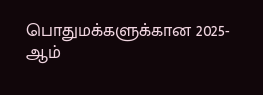பொதுமக்களுக்கான 2025- ஆம்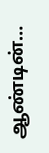ஆண்டின்…